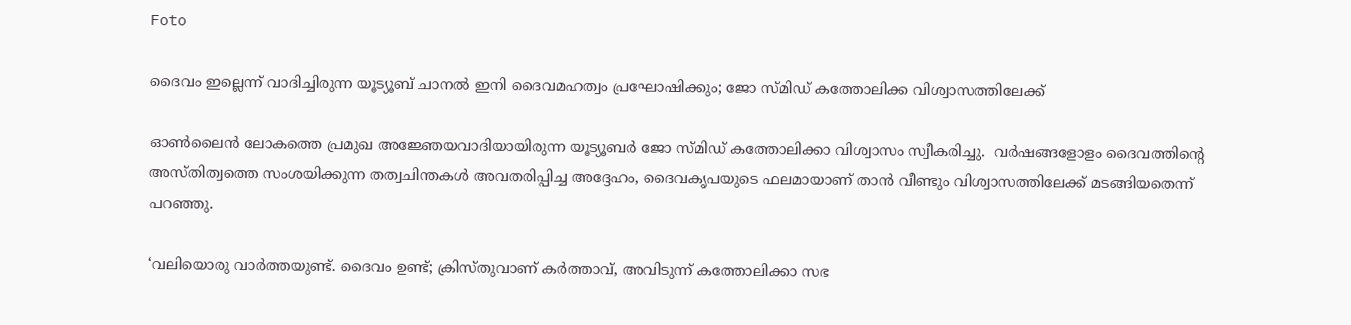Foto

ദൈവം ഇല്ലെന്ന് വാദിച്ചിരുന്ന യൂട്യൂബ് ചാനല്‍ ഇനി ദൈവമഹത്വം പ്രഘോഷിക്കും; ജോ സ്മിഡ് കത്തോലിക്ക വിശ്വാസത്തിലേക്ക്

ഓണ്‍ലൈന്‍ ലോകത്തെ പ്രമുഖ അജ്ഞേയവാദിയായിരുന്ന യൂട്യൂബര്‍ ജോ സ്മിഡ് കത്തോലിക്കാ വിശ്വാസം സ്വീകരിച്ചു.  വര്‍ഷങ്ങളോളം ദൈവത്തിന്റെ അസ്തിത്വത്തെ സംശയിക്കുന്ന തത്വചിന്തകള്‍ അവതരിപ്പിച്ച അദ്ദേഹം, ദൈവകൃപയുടെ ഫലമായാണ് താന്‍ വീണ്ടും വിശ്വാസത്തിലേക്ക് മടങ്ങിയതെന്ന് പറഞ്ഞു.

‘വലിയൊരു വാര്‍ത്തയുണ്ട്. ദൈവം ഉണ്ട്; ക്രിസ്തുവാണ് കര്‍ത്താവ്, അവിടുന്ന് കത്തോലിക്കാ സഭ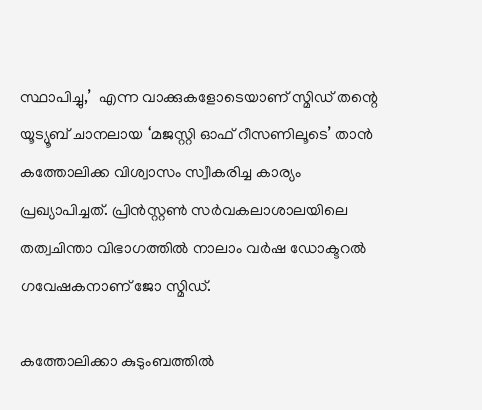സ്ഥാപിച്ചു,’  എന്ന വാക്കുകളോടെയാണ് സ്മിഡ് തന്റെ യൂട്യൂബ് ചാനലായ ‘മജസ്റ്റി ഓഫ് റീസണിലൂടെ’ താന്‍ കത്തോലിക്ക വിശ്വാസം സ്വീകരിച്ച കാര്യം പ്രഖ്യാപിച്ചത്. പ്രിന്‍സ്റ്റണ്‍ സര്‍വകലാശാലയിലെ തത്വചിന്താ വിഭാഗത്തില്‍ നാലാം വര്‍ഷ ഡോക്ടറല്‍ ഗവേഷകനാണ് ജോ സ്മിഡ്.

കത്തോലിക്കാ കുടുംബത്തില്‍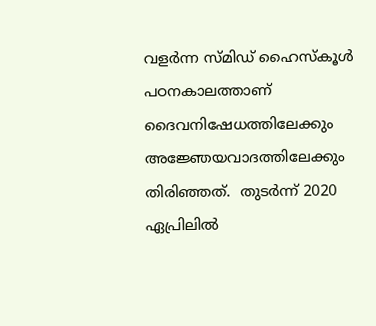വളര്‍ന്ന സ്മിഡ് ഹൈസ്‌കൂള്‍ പഠനകാലത്താണ് ദൈവനിഷേധത്തിലേക്കും അജ്ഞേയവാദത്തിലേക്കും തിരിഞ്ഞത്.  തുടര്‍ന്ന് 2020 ഏപ്രിലില്‍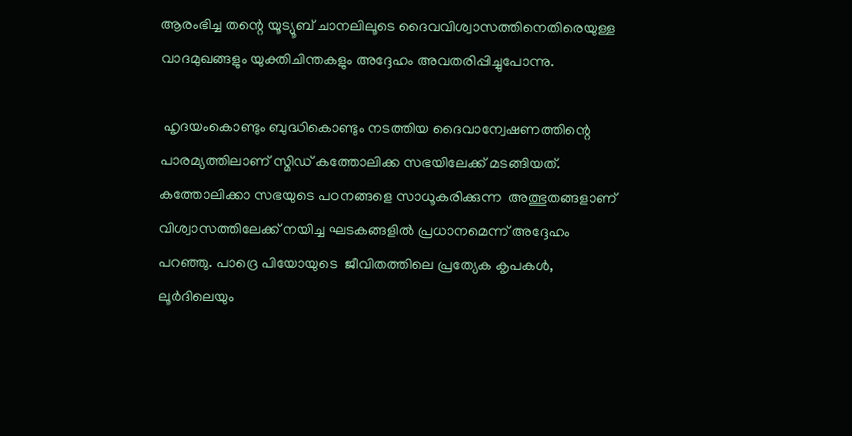ആരംഭിച്ച തന്റെ യൂട്യൂബ് ചാനലിലൂടെ ദൈവവിശ്വാസത്തിനെതിരെയുള്ള വാദമുഖങ്ങളും യുക്തിചിന്തകളും അദ്ദേഹം അവതരിപ്പിച്ചുപോന്നു.

 ഹൃദയംകൊണ്ടും ബുദ്ധികൊണ്ടും നടത്തിയ ദൈവാന്വേഷണത്തിന്റെ പാരമ്യത്തിലാണ് സ്മിഡ് കത്തോലിക്ക സഭയിലേക്ക് മടങ്ങിയത്.  കത്തോലിക്കാ സഭയുടെ പഠനങ്ങളെ സാധൂകരിക്കുന്ന  അത്ഭുതങ്ങളാണ് വിശ്വാസത്തിലേക്ക് നയിച്ച ഘടകങ്ങളില്‍ പ്രധാനമെന്ന് അദ്ദേഹം പറഞ്ഞു. പാദ്രെ പിയോയുടെ  ജീവിതത്തിലെ പ്രത്യേക കൃപകള്‍,  ലൂര്‍ദിലെയും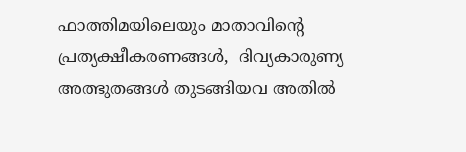ഫാത്തിമയിലെയും മാതാവിന്റെ പ്രത്യക്ഷീകരണങ്ങള്‍,  ദിവ്യകാരുണ്യ അത്ഭുതങ്ങള്‍ തുടങ്ങിയവ അതില്‍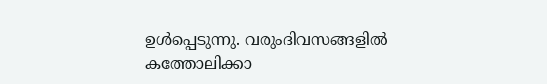ഉള്‍പ്പെടുന്നു. വരുംദിവസങ്ങളില്‍ കത്തോലിക്കാ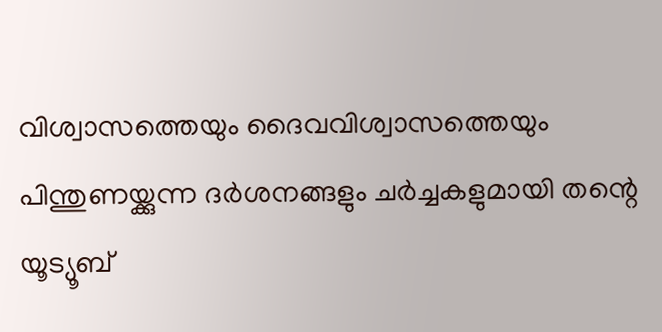വിശ്വാസത്തെയും ദൈവവിശ്വാസത്തെയും പിന്തുണയ്ക്കുന്ന ദര്‍ശനങ്ങളും ചര്‍ച്ചകളുമായി തന്റെ യൂട്യൂബ്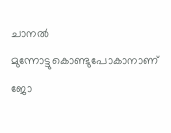ചാനല്‍ മുന്നോട്ടുകൊണ്ടുപോകാനാണ് ജോ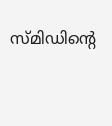സ്മിഡിന്റെ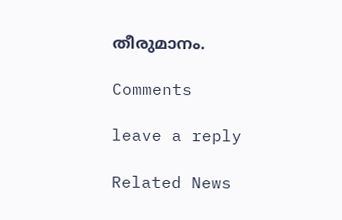തീരുമാനം.

Comments

leave a reply

Related News